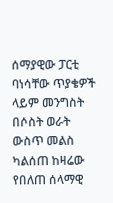ሰማያዊው ፓርቲ ባነሳቸው ጥያቄዎች ላይም መንግስት በሶስት ወራት ውስጥ መልስ ካልሰጠ ከዛሬው የበለጠ ሰላማዊ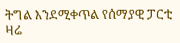ትግል እንደሚቀጥል የሰማያዊ ፓርቲ ዛሬ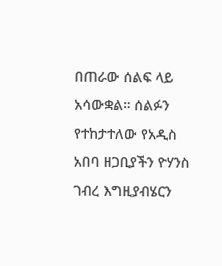በጠራው ሰልፍ ላይ አሳውቋል። ሰልፉን የተከታተለው የአዲስ አበባ ዘጋቢያችን ዮሃንስ ገብረ እግዚያብሄርን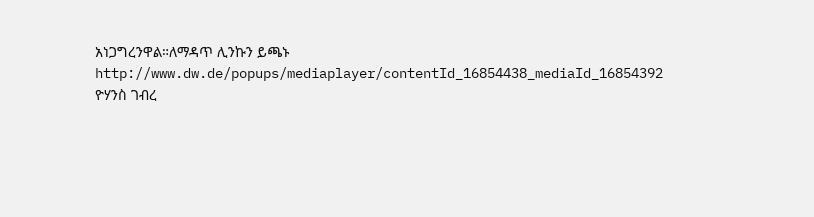አነጋግረንዋል።ለማዳጥ ሊንኩን ይጫኑ
http://www.dw.de/popups/mediaplayer/contentId_16854438_mediaId_16854392
ዮሃንስ ገብረ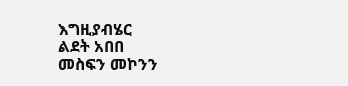እግዚያብሄር
ልደት አበበ
መስፍን መኮንን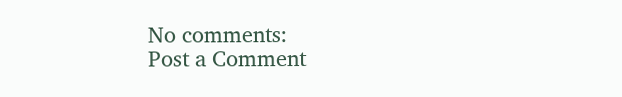No comments:
Post a Comment